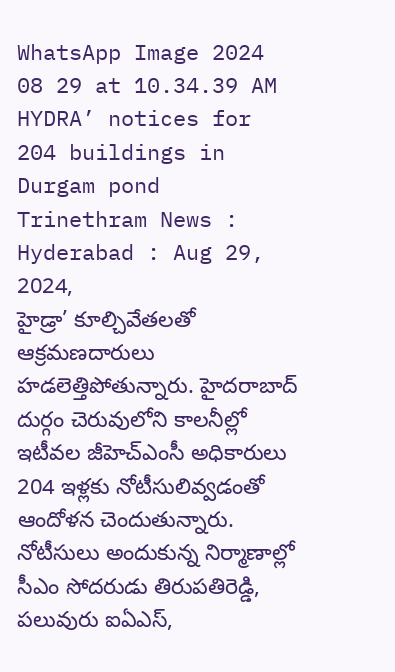WhatsApp Image 2024 08 29 at 10.34.39 AM
HYDRA’ notices for 204 buildings in Durgam pond
Trinethram News : Hyderabad : Aug 29, 2024,
హైడ్రా’ కూల్చివేతలతో ఆక్రమణదారులు హడలెత్తిపోతున్నారు. హైదరాబాద్ దుర్గం చెరువులోని కాలనీల్లో ఇటీవల జీహెచ్ఎంసీ అధికారులు 204 ఇళ్లకు నోటీసులివ్వడంతో ఆందోళన చెందుతున్నారు. నోటీసులు అందుకున్న నిర్మాణాల్లో సీఎం సోదరుడు తిరుపతిరెడ్డి, పలువురు ఐఏఎస్,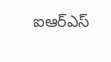ఐఆర్ఎస్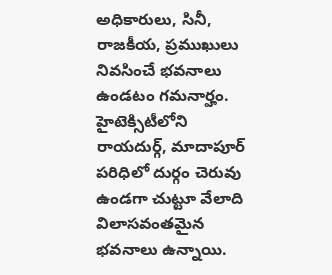అధికారులు, సినీ, రాజకీయ, ప్రముఖులు నివసించే భవనాలు ఉండటం గమనార్హం. హైటెక్సిటీలోని రాయదుర్గ్, మాదాపూర్ పరిధిలో దుర్గం చెరువు ఉండగా చుట్టూ వేలాది విలాసవంతమైన భవనాలు ఉన్నాయి.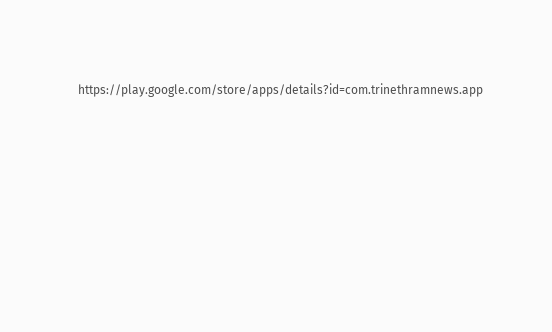https://play.google.com/store/apps/details?id=com.trinethramnews.app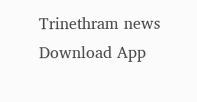Trinethram news
Download App